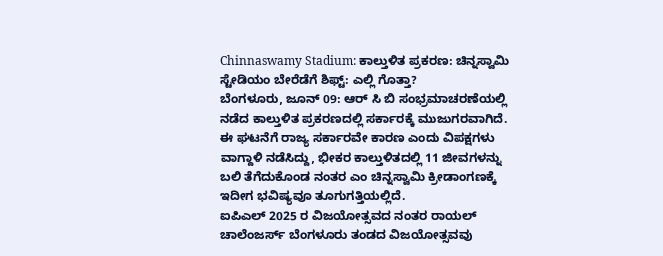Chinnaswamy Stadium: ಕಾಲ್ತುಳಿತ ಪ್ರಕರಣ: ಚಿನ್ನಸ್ವಾಮಿ ಸ್ಟೇಡಿಯಂ ಬೇರೆಡೆಗೆ ಶಿಫ್ಟ್: ಎಲ್ಲಿ ಗೊತ್ತಾ?
ಬೆಂಗಳೂರು, ಜೂನ್ 09: ಆರ್ ಸಿ ಬಿ ಸಂಭ್ರಮಾಚರಣೆಯಲ್ಲಿ ನಡೆದ ಕಾಲ್ತುಳಿತ ಪ್ರಕರಣದಲ್ಲಿ ಸರ್ಕಾರಕ್ಕೆ ಮುಜುಗರವಾಗಿದೆ. ಈ ಘಟನೆಗೆ ರಾಜ್ಯ ಸರ್ಕಾರವೇ ಕಾರಣ ಎಂದು ವಿಪಕ್ಷಗಳು ವಾಗ್ದಾಳಿ ನಡೆಸಿದ್ದು, ಭೀಕರ ಕಾಲ್ತುಳಿತದಲ್ಲಿ 11 ಜೀವಗಳನ್ನು ಬಲಿ ತೆಗೆದುಕೊಂಡ ನಂತರ ಎಂ ಚಿನ್ನಸ್ವಾಮಿ ಕ್ರೀಡಾಂಗಣಕ್ಕೆ ಇದೀಗ ಭವಿಷ್ಯವೂ ತೂಗುಗತ್ತಿಯಲ್ಲಿದೆ.
ಐಪಿಎಲ್ 2025 ರ ವಿಜಯೋತ್ಸವದ ನಂತರ ರಾಯಲ್ ಚಾಲೆಂಜರ್ಸ್ ಬೆಂಗಳೂರು ತಂಡದ ವಿಜಯೋತ್ಸವವು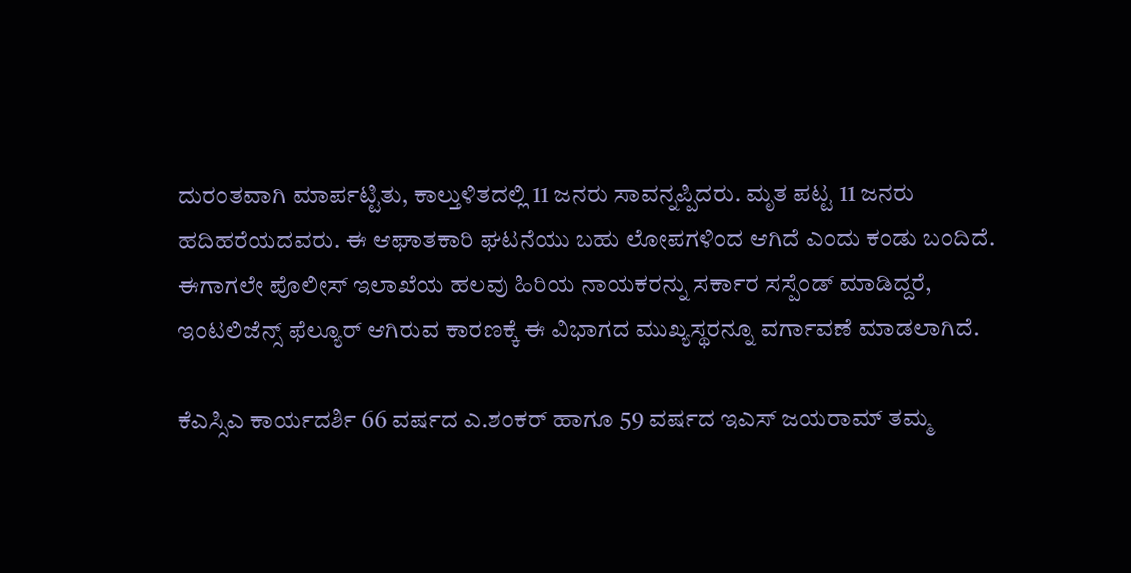ದುರಂತವಾಗಿ ಮಾರ್ಪಟ್ಟಿತು, ಕಾಲ್ತುಳಿತದಲ್ಲಿ 11 ಜನರು ಸಾವನ್ನಪ್ಪಿದರು. ಮೃತ ಪಟ್ಟ 11 ಜನರು ಹದಿಹರೆಯದವರು. ಈ ಆಘಾತಕಾರಿ ಘಟನೆಯು ಬಹು ಲೋಪಗಳಿಂದ ಆಗಿದೆ ಎಂದು ಕಂಡು ಬಂದಿದೆ. ಈಗಾಗಲೇ ಪೊಲೀಸ್ ಇಲಾಖೆಯ ಹಲವು ಹಿರಿಯ ನಾಯಕರನ್ನು ಸರ್ಕಾರ ಸಸ್ಪೆಂಡ್ ಮಾಡಿದ್ದರೆ, ಇಂಟಲಿಜೆನ್ಸ್ ಫೆಲ್ಯೂರ್ ಆಗಿರುವ ಕಾರಣಕ್ಕೆ ಈ ವಿಭಾಗದ ಮುಖ್ಯಸ್ಥರನ್ನೂ ವರ್ಗಾವಣೆ ಮಾಡಲಾಗಿದೆ.

ಕೆಎಸ್ಸಿಎ ಕಾರ್ಯದರ್ಶಿ 66 ವರ್ಷದ ಎ.ಶಂಕರ್ ಹಾಗೂ 59 ವರ್ಷದ ಇಎಸ್ ಜಯರಾಮ್ ತಮ್ಮ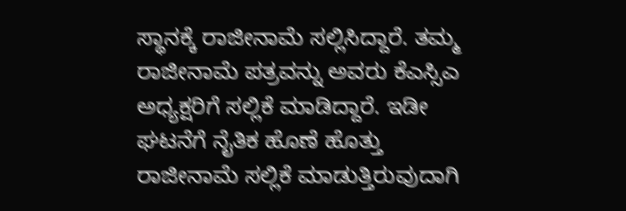ಸ್ಥಾನಕ್ಕೆ ರಾಜೀನಾಮೆ ಸಲ್ಲಿಸಿದ್ದಾರೆ. ತಮ್ಮ ರಾಜೀನಾಮೆ ಪತ್ರವನ್ನು ಅವರು ಕೆಎಸ್ಸಿಎ ಅಧ್ಯಕ್ಷರಿಗೆ ಸಲ್ಲಿಕೆ ಮಾಡಿದ್ದಾರೆ. ಇಡೀ ಘಟನೆಗೆ ನೈತಿಕ ಹೊಣೆ ಹೊತ್ತು ರಾಜೀನಾಮೆ ಸಲ್ಲಿಕೆ ಮಾಡುತ್ತಿರುವುದಾಗಿ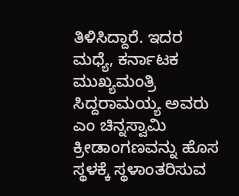ತಿಳಿಸಿದ್ದಾರೆ. ಇದರ ಮಧ್ಯೆ, ಕರ್ನಾಟಕ ಮುಖ್ಯಮಂತ್ರಿ ಸಿದ್ದರಾಮಯ್ಯ ಅವರು ಎಂ ಚಿನ್ನಸ್ವಾಮಿ ಕ್ರೀಡಾಂಗಣವನ್ನು ಹೊಸ ಸ್ಥಳಕ್ಕೆ ಸ್ಥಳಾಂತರಿಸುವ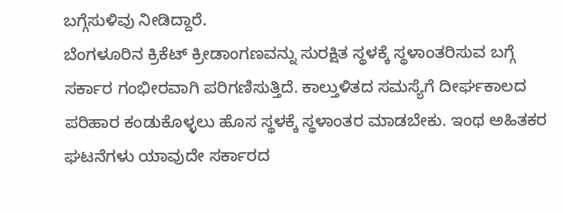ಬಗ್ಗೆಸುಳಿವು ನೀಡಿದ್ದಾರೆ.
ಬೆಂಗಳೂರಿನ ಕ್ರಿಕೆಟ್ ಕ್ರೀಡಾಂಗಣವನ್ನು ಸುರಕ್ಷಿತ ಸ್ಥಳಕ್ಕೆ ಸ್ಥಳಾಂತರಿಸುವ ಬಗ್ಗೆ ಸರ್ಕಾರ ಗಂಭೀರವಾಗಿ ಪರಿಗಣಿಸುತ್ತಿದೆ. ಕಾಲ್ತುಳಿತದ ಸಮಸ್ಯೆಗೆ ದೀರ್ಘಕಾಲದ ಪರಿಹಾರ ಕಂಡುಕೊಳ್ಳಲು ಹೊಸ ಸ್ಥಳಕ್ಕೆ ಸ್ಥಳಾಂತರ ಮಾಡಬೇಕು. ಇಂಥ ಅಹಿತಕರ ಘಟನೆಗಳು ಯಾವುದೇ ಸರ್ಕಾರದ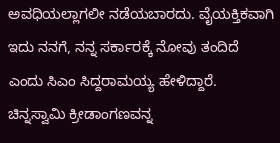ಅವಧಿಯಲ್ಲಾಗಲೀ ನಡೆಯಬಾರದು. ವೈಯಕ್ತಿಕವಾಗಿ ಇದು ನನಗೆ, ನನ್ನ ಸರ್ಕಾರಕ್ಕೆ ನೋವು ತಂದಿದೆ ಎಂದು ಸಿಎಂ ಸಿದ್ದರಾಮಯ್ಯ ಹೇಳಿದ್ದಾರೆ.
ಚಿನ್ನಸ್ವಾಮಿ ಕ್ರೀಡಾಂಗಣವನ್ನ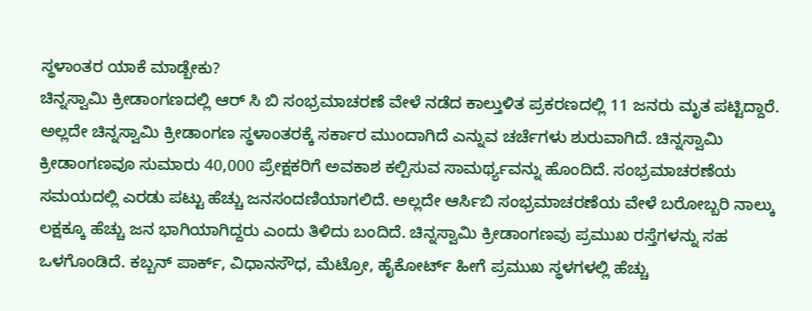ಸ್ಥಳಾಂತರ ಯಾಕೆ ಮಾಡ್ಬೇಕು?
ಚಿನ್ನಸ್ವಾಮಿ ಕ್ರೀಡಾಂಗಣದಲ್ಲಿ ಆರ್ ಸಿ ಬಿ ಸಂಭ್ರಮಾಚರಣೆ ವೇಳೆ ನಡೆದ ಕಾಲ್ತುಳಿತ ಪ್ರಕರಣದಲ್ಲಿ 11 ಜನರು ಮೃತ ಪಟ್ಟಿದ್ದಾರೆ. ಅಲ್ಲದೇ ಚಿನ್ನಸ್ವಾಮಿ ಕ್ರೀಡಾಂಗಣ ಸ್ಥಳಾಂತರಕ್ಕೆ ಸರ್ಕಾರ ಮುಂದಾಗಿದೆ ಎನ್ನುವ ಚರ್ಚೆಗಳು ಶುರುವಾಗಿದೆ. ಚಿನ್ನಸ್ವಾಮಿ ಕ್ರೀಡಾಂಗಣವೂ ಸುಮಾರು 40,000 ಪ್ರೇಕ್ಷಕರಿಗೆ ಅವಕಾಶ ಕಲ್ಪಿಸುವ ಸಾಮರ್ಥ್ಯವನ್ನು ಹೊಂದಿದೆ. ಸಂಭ್ರಮಾಚರಣೆಯ ಸಮಯದಲ್ಲಿ ಎರಡು ಪಟ್ಟು ಹೆಚ್ಚು ಜನಸಂದಣಿಯಾಗಲಿದೆ. ಅಲ್ಲದೇ ಆರ್ಸಿಬಿ ಸಂಭ್ರಮಾಚರಣೆಯ ವೇಳೆ ಬರೋಬ್ಬರಿ ನಾಲ್ಕು ಲಕ್ಷಕ್ಕೂ ಹೆಚ್ಚು ಜನ ಭಾಗಿಯಾಗಿದ್ದರು ಎಂದು ತಿಳಿದು ಬಂದಿದೆ. ಚಿನ್ನಸ್ವಾಮಿ ಕ್ರೀಡಾಂಗಣವು ಪ್ರಮುಖ ರಸ್ತೆಗಳನ್ನು ಸಹ ಒಳಗೊಂಡಿದೆ. ಕಬ್ಬನ್ ಪಾರ್ಕ್, ವಿಧಾನಸೌಧ, ಮೆಟ್ರೋ, ಹೈಕೋರ್ಟ್ ಹೀಗೆ ಪ್ರಮುಖ ಸ್ಥಳಗಳಲ್ಲಿ ಹೆಚ್ಚು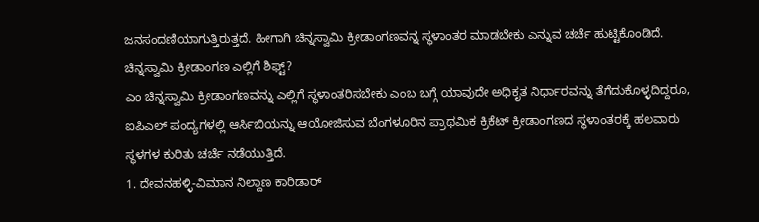ಜನಸಂದಣಿಯಾಗುತ್ತಿರುತ್ತದೆ. ಹೀಗಾಗಿ ಚಿನ್ನಸ್ವಾಮಿ ಕ್ರೀಡಾಂಗಣವನ್ನ ಸ್ಥಳಾಂತರ ಮಾಡಬೇಕು ಎನ್ನುವ ಚರ್ಚೆ ಹುಟ್ಟಿಕೊಂಡಿದೆ.
ಚಿನ್ನಸ್ವಾಮಿ ಕ್ರೀಡಾಂಗಣ ಎಲ್ಲಿಗೆ ಶಿಫ್ಟ್?
ಎಂ ಚಿನ್ನಸ್ವಾಮಿ ಕ್ರೀಡಾಂಗಣವನ್ನು ಎಲ್ಲಿಗೆ ಸ್ಥಳಾಂತರಿಸಬೇಕು ಎಂಬ ಬಗ್ಗೆ ಯಾವುದೇ ಅಧಿಕೃತ ನಿರ್ಧಾರವನ್ನು ತೆಗೆದುಕೊಳ್ಳದಿದ್ದರೂ, ಐಪಿಎಲ್ ಪಂದ್ಯಗಳಲ್ಲಿ ಆರ್ಸಿಬಿಯನ್ನು ಆಯೋಜಿಸುವ ಬೆಂಗಳೂರಿನ ಪ್ರಾಥಮಿಕ ಕ್ರಿಕೆಟ್ ಕ್ರೀಡಾಂಗಣದ ಸ್ಥಳಾಂತರಕ್ಕೆ ಹಲವಾರು ಸ್ಥಳಗಳ ಕುರಿತು ಚರ್ಚೆ ನಡೆಯುತ್ತಿದೆ.
1. ದೇವನಹಳ್ಳಿ-ವಿಮಾನ ನಿಲ್ದಾಣ ಕಾರಿಡಾರ್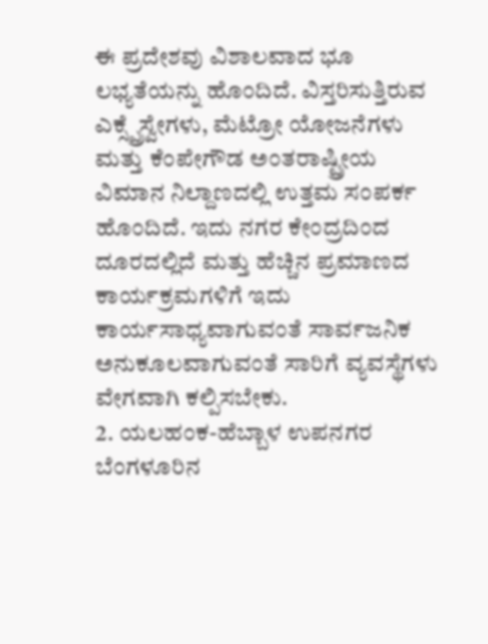ಈ ಪ್ರದೇಶವು ವಿಶಾಲವಾದ ಭೂ ಲಭ್ಯತೆಯನ್ನು ಹೊಂದಿದೆ. ವಿಸ್ತರಿಸುತ್ತಿರುವ ಎಕ್ಸ್ಪ್ರೆಸ್ವೇಗಳು, ಮೆಟ್ರೋ ಯೋಜನೆಗಳು ಮತ್ತು ಕೆಂಪೇಗೌಡ ಅಂತರಾಷ್ಟ್ರೀಯ ವಿಮಾನ ನಿಲ್ದಾಣದಲ್ಲಿ ಉತ್ತಮ ಸಂಪರ್ಕ ಹೊಂದಿದೆ. ಇದು ನಗರ ಕೇಂದ್ರದಿಂದ ದೂರದಲ್ಲಿದೆ ಮತ್ತು ಹೆಚ್ಚಿನ ಪ್ರಮಾಣದ ಕಾರ್ಯಕ್ರಮಗಳಿಗೆ ಇದು ಕಾರ್ಯಸಾಧ್ಯವಾಗುವಂತೆ ಸಾರ್ವಜನಿಕ ಅನುಕೂಲವಾಗುವಂತೆ ಸಾರಿಗೆ ವ್ಯವಸ್ಥೆಗಳು ವೇಗವಾಗಿ ಕಲ್ಪಿಸಬೇಕು.
2. ಯಲಹಂಕ-ಹೆಬ್ಬಾಳ ಉಪನಗರ
ಬೆಂಗಳೂರಿನ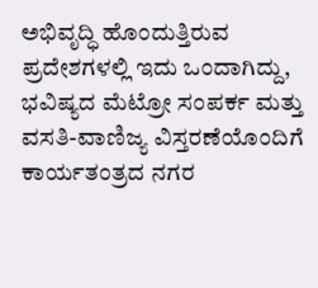ಅಭಿವೃದ್ಧಿ ಹೊಂದುತ್ತಿರುವ ಪ್ರದೇಶಗಳಲ್ಲಿ ಇದು ಒಂದಾಗಿದ್ದು, ಭವಿಷ್ಯದ ಮೆಟ್ರೋ ಸಂಪರ್ಕ ಮತ್ತು ವಸತಿ-ವಾಣಿಜ್ಯ ವಿಸ್ತರಣೆಯೊಂದಿಗೆ ಕಾರ್ಯತಂತ್ರದ ನಗರ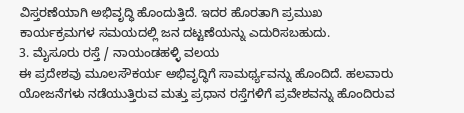ವಿಸ್ತರಣೆಯಾಗಿ ಅಭಿವೃದ್ಧಿ ಹೊಂದುತ್ತಿದೆ. ಇದರ ಹೊರತಾಗಿ ಪ್ರಮುಖ ಕಾರ್ಯಕ್ರಮಗಳ ಸಮಯದಲ್ಲಿ ಜನ ದಟ್ಟಣೆಯನ್ನು ಎದುರಿಸಬಹುದು.
3. ಮೈಸೂರು ರಸ್ತೆ / ನಾಯಂಡಹಳ್ಳಿ ವಲಯ
ಈ ಪ್ರದೇಶವು ಮೂಲಸೌಕರ್ಯ ಅಭಿವೃದ್ಧಿಗೆ ಸಾಮರ್ಥ್ಯವನ್ನು ಹೊಂದಿದೆ. ಹಲವಾರು ಯೋಜನೆಗಳು ನಡೆಯುತ್ತಿರುವ ಮತ್ತು ಪ್ರಧಾನ ರಸ್ತೆಗಳಿಗೆ ಪ್ರವೇಶವನ್ನು ಹೊಂದಿರುವ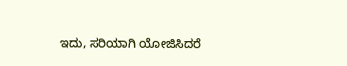ಇದು, ಸರಿಯಾಗಿ ಯೋಜಿಸಿದರೆ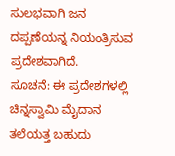ಸುಲಭವಾಗಿ ಜನ ದಪ್ಪಣೆಯನ್ನ ನಿಯಂತ್ರಿಸುವ ಪ್ರದೇಶವಾಗಿದೆ.
ಸೂಚನೆ: ಈ ಪ್ರದೇಶಗಳಲ್ಲಿ ಚಿನ್ನಸ್ವಾಮಿ ಮೈದಾನ ತಲೆಯತ್ತ ಬಹುದು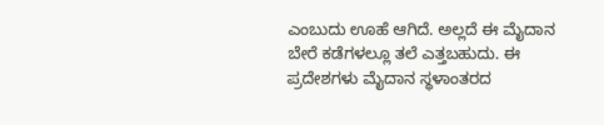ಎಂಬುದು ಊಹೆ ಆಗಿದೆ. ಅಲ್ಲದೆ ಈ ಮೈದಾನ ಬೇರೆ ಕಡೆಗಳಲ್ಲೂ ತಲೆ ಎತ್ತಬಹುದು. ಈ ಪ್ರದೇಶಗಳು ಮೈದಾನ ಸ್ಥಳಾಂತರದ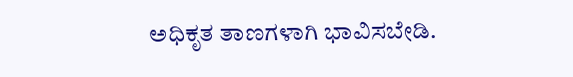ಅಧಿಕೃತ ತಾಣಗಳಾಗಿ ಭಾವಿಸಬೇಡಿ.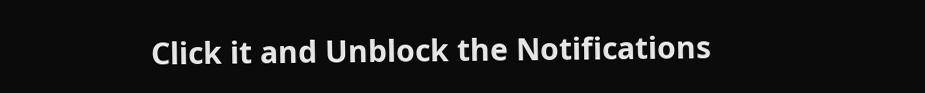Click it and Unblock the Notifications